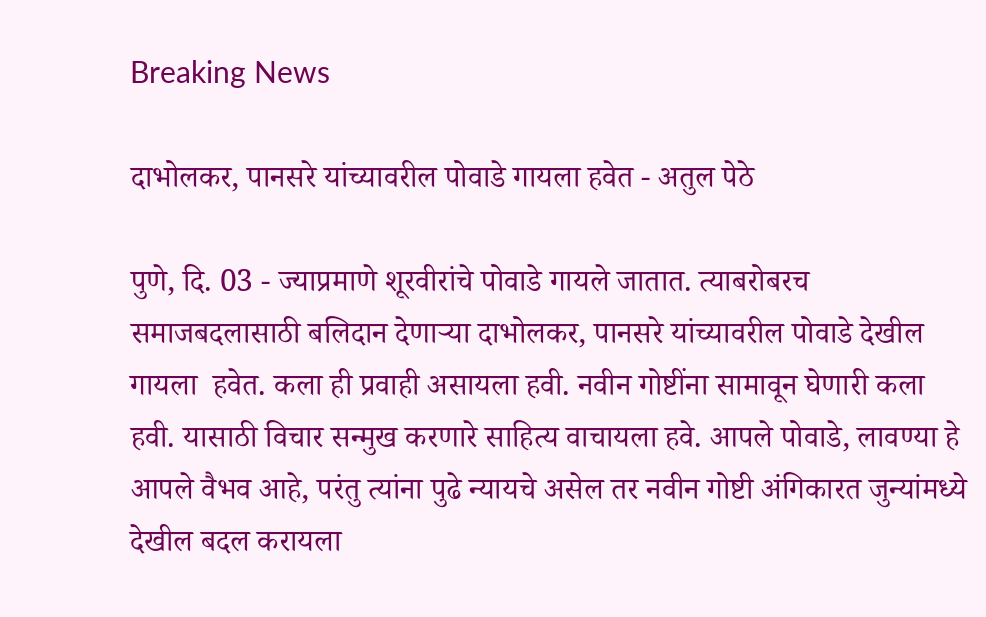Breaking News

दाभोलकर, पानसरे यांच्यावरील पोवाडे गायला हवेत - अतुल पेठे

पुणे, दि. 03 - ज्याप्रमाणे शूरवीरांचे पोवाडे गायले जातात. त्याबरोबरच समाजबदलासाठी बलिदान देणार्‍या दाभोलकर, पानसरे यांच्यावरील पोवाडे देखील गायला  हवेत. कला ही प्रवाही असायला हवी. नवीन गोष्टींना सामावून घेणारी कला हवी. यासाठी विचार सन्मुख करणारे साहित्य वाचायला हवे. आपले पोवाडे, लावण्या हे  आपले वैभव आहे, परंतु त्यांना पुढे न्यायचे असेल तर नवीन गोष्टी अंगिकारत जुन्यांमध्ये देखील बदल करायला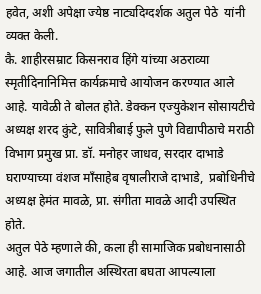हवेत, अशी अपेक्षा ज्येष्ठ नाट्यदिग्दर्शक अतुल पेठे  यांनी व्यक्त केली.
कै. शाहीरसम्राट किसनराव हिंगे यांच्या अठराव्या स्मृतीदिनानिमित्त कार्यक्रमाचे आयोजन करण्यात आले आहे. यावेळी ते बोलत होते. डेक्कन एज्युकेशन सोसायटीचे  अध्यक्ष शरद कुंटे, सावित्रीबाई फुले पुणे विद्यापीठाचे मराठी विभाग प्रमुख प्रा. डॉ. मनोहर जाधव, सरदार दाभाडे घराण्याच्या वंशज माँसाहेब वृषालीराजे दाभाडे,  प्रबोधिनीचे अध्यक्ष हेमंत मावळे, प्रा. संगीता मावळे आदी उपस्थित होते.
अतुल पेठे म्हणाले की, कला ही सामाजिक प्रबोधनासाठी आहे. आज जगातील अस्थिरता बघता आपल्याला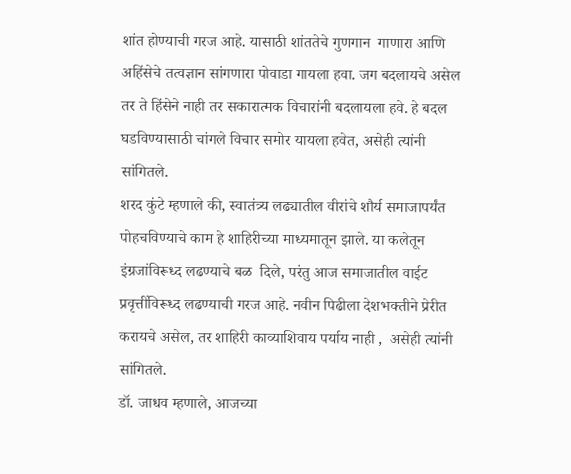शांत होण्याची गरज आहे. यासाठी शांततेचे गुणगान  गाणारा आणि अहिंसेचे तत्वज्ञान सांगणारा पोवाडा गायला हवा. जग बदलायचे असेल तर ते हिंसेने नाही तर सकारात्मक विचारांनी बदलायला हवे. हे बदल  घडविण्यासाठी चांगले विचार समोर यायला हवेत, असेही त्यांनी सांगितले.
शरद कुंटे म्हणाले की, स्वातंत्र्य लढ्यातील वीरांचे शौर्य समाजापर्यंत पोहचविण्याचे काम हे शाहिरीच्या माध्यमातून झाले. या कलेतून इंग्रजांविरूध्द लढण्याचे बळ  दिले, परंतु आज समाजातील वाईट प्रवृत्तींविरूध्द लढण्याची गरज आहे. नवीन पिढीला देशभक्तीने प्रेरीत करायचे असेल, तर शाहिरी काव्याशिवाय पर्याय नाही ,  असेही त्यांनी सांगितले.
डॉ. जाधव म्हणाले, आजच्या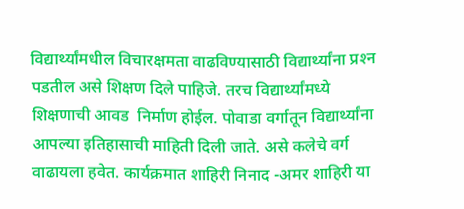विद्यार्थ्यांमधील विचारक्षमता वाढविण्यासाठी विद्यार्थ्यांना प्रश्‍न पडतील असे शिक्षण दिले पाहिजे. तरच विद्यार्थ्यांमध्ये शिक्षणाची आवड  निर्माण होईल. पोवाडा वर्गातून विद्यार्थ्यांना आपल्या इतिहासाची माहिती दिली जाते. असे कलेचे वर्ग वाढायला हवेत. कार्यक्रमात शाहिरी निनाद -अमर शाहिरी या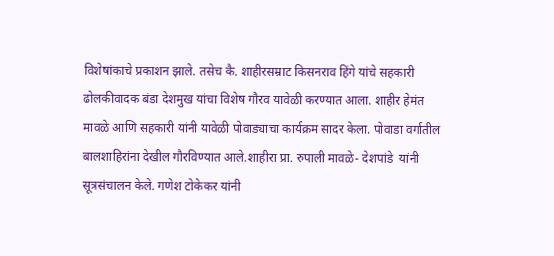विशेषांकाचे प्रकाशन झाले. तसेच कै. शाहीरसम्राट किसनराव हिंगे यांचे सहकारी ढोलकीवादक बंडा देशमुख यांचा विशेष गौरव यावेळी करण्यात आला. शाहीर हेमंत  मावळे आणि सहकारी यांनी यावेळी पोवाड्याचा कार्यक्रम सादर केला. पोवाडा वर्गातील बालशाहिरांना देखील गौरविण्यात आले.शाहीरा प्रा. रुपाली मावळे- देशपांडे  यांनी सूत्रसंचालन केले. गणेश टोकेकर यांनी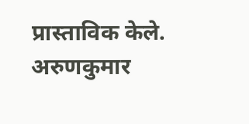प्रास्ताविक केले. अरुणकुमार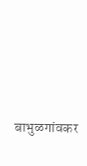बाभुळगांवकर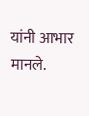यांनी आभार मानले.